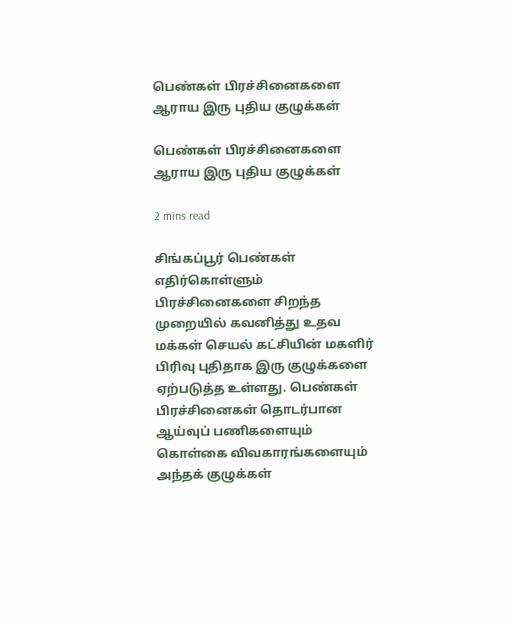பெண்கள் பிரச்சினைகளை ஆராய இரு புதிய குழுக்கள்

பெண்கள் பிரச்சினைகளை ஆராய இரு புதிய குழுக்கள்

2 mins read

சிங்கப்பூர் பெண்கள் எதிர்கொள்ளும் பிரச்சினைகளை சிறந்த முறையில் கவனித்து உதவ மக்கள் செயல் கட்சியின் மகளிர் பிரிவு புதிதாக இரு குழுக்களை ஏற்படுத்த உள்ளது. பெண்கள் பிரச்சினைகள் தொடர்பான ஆய்வுப் பணிகளையும் கொள்கை விவகாரங்களையும் அந்தக் குழுக்கள்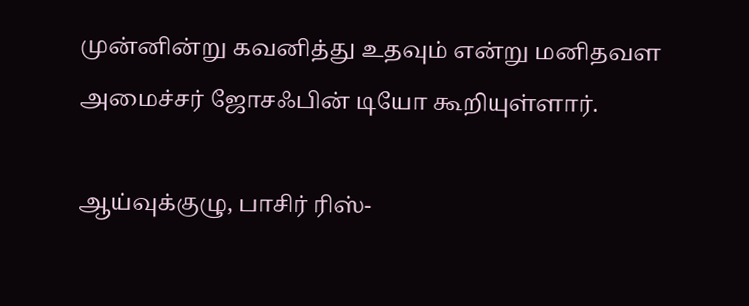முன்னின்று கவனித்து உதவும் என்று மனிதவள அமைச்சர் ஜோசஃபின் டியோ கூறியுள்ளார்.

ஆய்வுக்குழு, பாசிர் ரிஸ்-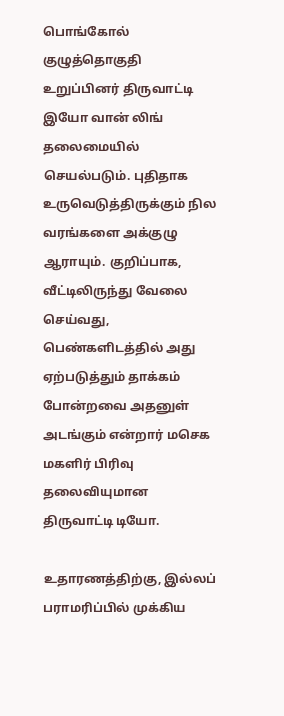பொங்கோல் குழுத்தொகுதி உறுப்பினர் திருவாட்டி இயோ வான் லிங் தலைமையில் செயல்படும். புதிதாக உருவெடுத்திருக்கும் நில வரங்களை அக்குழு ஆராயும். குறிப்பாக, வீட்டிலிருந்து வேலை செய்வது, பெண்களிடத்தில் அது ஏற்படுத்தும் தாக்கம் போன்றவை அதனுள் அடங்கும் என்றார் மசெக மகளிர் பிரிவு தலைவியுமான திருவாட்டி டியோ.

உதாரணத்திற்கு, இல்லப் பராமரிப்பில் முக்கிய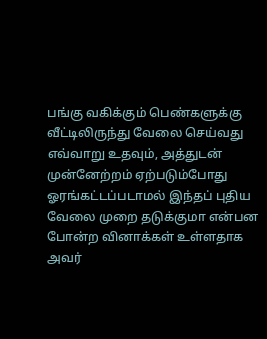பங்கு வகிக்கும் பெண்களுக்கு வீட்டிலிருந்து வேலை செய்வது எவ்வாறு உதவும், அத்துடன் முன்னேற்றம் ஏற்படும்போது ஓரங்கட்டப்படாமல் இந்தப் புதிய வேலை முறை தடுக்குமா என்பன போன்ற வினாக்கள் உள்ளதாக அவர்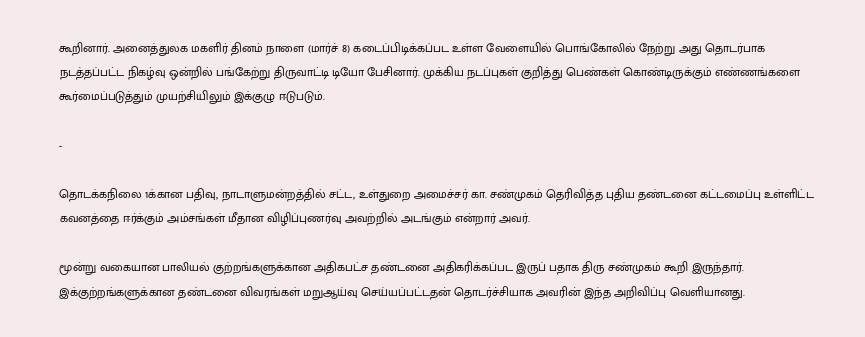கூறினார். அனைத்துலக மகளிர் தினம் நாளை (மார்ச் 8) கடைப்பிடிக்கப்பட உள்ள வேளையில் பொங்கோலில் நேற்று அது தொடர்பாக நடத்தப்பட்ட நிகழ்வு ஒன்றில் பங்கேற்று திருவாட்டி டியோ பேசினார். முக்கிய நடப்புகள் குறித்து பெண்கள் கொண்டிருக்கும் எண்ணங்களை கூர்மைப்படுத்தும் முயற்சியிலும் இக்குழு ஈடுபடும்.

-

தொடக்கநிலை 1க்கான பதிவு, நாடாளுமன்றத்தில் சட்ட, உள்துறை அமைச்சர் கா. சண்முகம் தெரிவித்த புதிய தண்டனை கட்டமைப்பு உள்ளிட்ட கவனத்தை ஈர்க்கும் அம்சங்கள் மீதான விழிப்புணர்வு அவற்றில் அடங்கும் என்றார் அவர்.

மூன்று வகையான பாலியல் குற்றங்களுக்கான அதிகபட்ச தண்டனை அதிகரிக்கப்பட இருப் பதாக திரு சண்முகம் கூறி இருந்தார். இக்குற்றங்களுக்கான தண்டனை விவரங்கள் மறுஆய்வு செய்யப்பட்டதன் தொடர்ச்சியாக அவரின் இந்த அறிவிப்பு வெளியானது.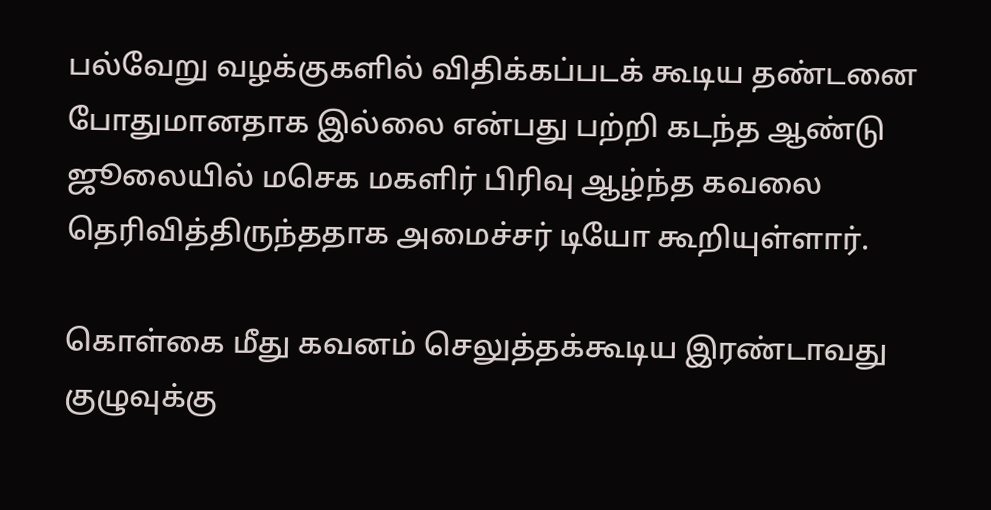பல்வேறு வழக்குகளில் விதிக்கப்படக் கூடிய தண்டனை போதுமானதாக இல்லை என்பது பற்றி கடந்த ஆண்டு ஜூலையில் மசெக மகளிர் பிரிவு ஆழ்ந்த கவலை தெரிவித்திருந்ததாக அமைச்சர் டியோ கூறியுள்ளார்.

கொள்கை மீது கவனம் செலுத்தக்கூடிய இரண்டாவது குழுவுக்கு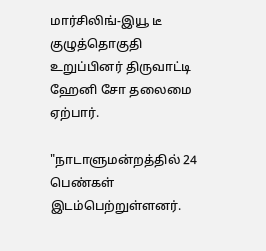மார்சிலிங்-இயூ டீ குழுத்தொகுதி உறுப்பினர் திருவாட்டி ஹேனி சோ தலைமை ஏற்பார்.

"நாடாளுமன்றத்தில் 24 பெண்கள் இடம்பெற்றுள்ளனர்.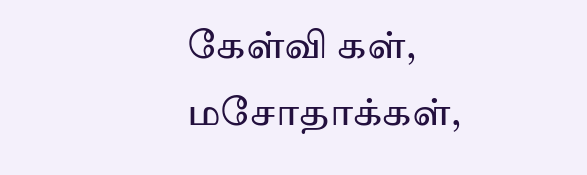கேள்வி கள், மசோதாக்கள்,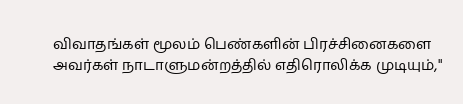விவாதங்கள் மூலம் பெண்களின் பிரச்சினைகளை அவர்கள் நாடாளுமன்றத்தில் எதிரொலிக்க முடியும்,"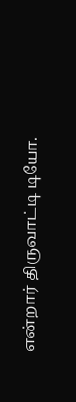என்றார் திருவாட்டி டியோ.